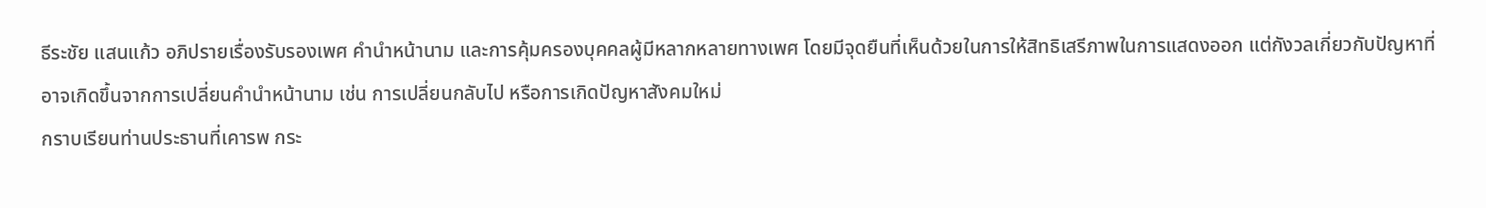ธีระชัย แสนแก้ว อภิปรายเรื่องรับรองเพศ คำนำหน้านาม และการคุ้มครองบุคคลผู้มีหลากหลายทางเพศ โดยมีจุดยืนที่เห็นด้วยในการให้สิทธิเสรีภาพในการแสดงออก แต่กังวลเกี่ยวกับปัญหาที่อาจเกิดขึ้นจากการเปลี่ยนคำนำหน้านาม เช่น การเปลี่ยนกลับไป หรือการเกิดปัญหาสังคมใหม่
กราบเรียนท่านประธานที่เคารพ กระ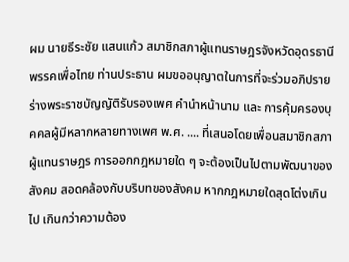ผม นายธีระชัย แสนแก้ว สมาชิกสภาผู้แทนราษฎรจังหวัดอุดรธานี พรรคเพื่อไทย ท่านประธาน ผมขออนุญาตในการที่จะร่วมอภิปรายร่างพระราชบัญญัติรับรองเพศ คำนำหน้านาม และ การคุ้มครองบุคคลผู้มีหลากหลายทางเพศ พ.ศ. .... ที่เสนอโดยเพื่อนสมาชิกสภาผู้แทนราษฎร การออกกฎหมายใด ๆ จะต้องเป็นไปตามพัฒนาของสังคม สอดคล้องกับบริบทของสังคม หากกฎหมายใดสุดโต่งเกินไป เกินกว่าความต้อง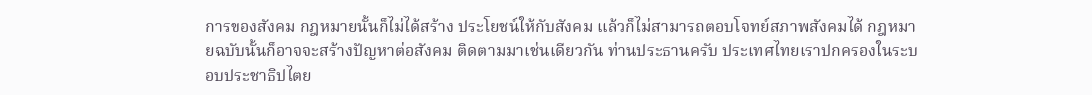การของสังคม กฎหมายนั้นก็ไม่ได้สร้าง ประโยชน์ให้กับสังคม แล้วก็ไม่สามารถตอบโจทย์สภาพสังคมได้ กฎหมายฉบับนั้นก็อาจจะสร้างปัญหาต่อสังคม ติดตามมาเช่นเดียวกัน ท่านประธานครับ ประเทศไทยเราปกครองในระบอบประชาธิปไตย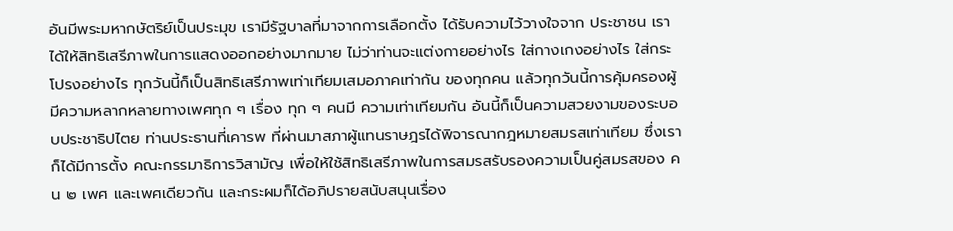อันมีพระมหากษัตริย์เป็นประมุข เรามีรัฐบาลที่มาจากการเลือกตั้ง ได้รับความไว้วางใจจาก ประชาชน เราได้ให้สิทธิเสรีภาพในการแสดงออกอย่างมากมาย ไม่ว่าท่านจะแต่งกายอย่างไร ใส่กางเกงอย่างไร ใส่กระโปรงอย่างไร ทุกวันนี้ก็เป็นสิทธิเสรีภาพเท่าเทียมเสมอภาคเท่ากัน ของทุกคน แล้วทุกวันนี้การคุ้มครองผู้มีความหลากหลายทางเพศทุก ๆ เรื่อง ทุก ๆ คนมี ความเท่าเทียมกัน อันนี้ก็เป็นความสวยงามของระบอบประชาธิปไตย ท่านประธานที่เคารพ ที่ผ่านมาสภาผู้แทนราษฎรได้พิจารณากฎหมายสมรสเท่าเทียม ซึ่งเราก็ได้มีการตั้ง คณะกรรมาธิการวิสามัญ เพื่อให้ใช้สิทธิเสรีภาพในการสมรสรับรองความเป็นคู่สมรสของ คน ๒ เพศ และเพศเดียวกัน และกระผมก็ได้อภิปรายสนับสนุนเรื่อง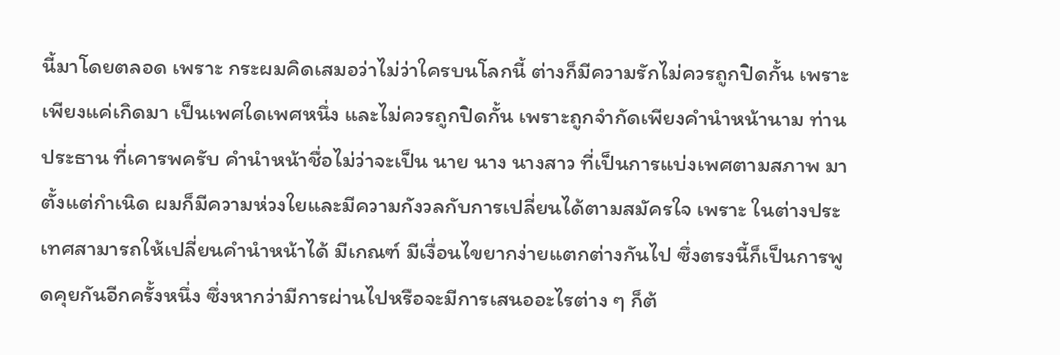นี้มาโดยตลอด เพราะ กระผมคิดเสมอว่าไม่ว่าใครบนโลกนี้ ต่างก็มีความรักไม่ควรถูกปิดกั้น เพราะเพียงแค่เกิดมา เป็นเพศใดเพศหนึ่ง และไม่ควรถูกปิดกั้น เพราะถูกจำกัดเพียงคำนำหน้านาม ท่านประธาน ที่เคารพครับ คำนำหน้าชื่อไม่ว่าจะเป็น นาย นาง นางสาว ที่เป็นการแบ่งเพศตามสภาพ มาตั้งแต่กำเนิด ผมก็มีความห่วงใยและมีความกังวลกับการเปลี่ยนได้ตามสมัครใจ เพราะ ในต่างประเทศสามารถให้เปลี่ยนคำนำหน้าได้ มีเกณฑ์ มีเงื่อนไขยากง่ายแตกต่างกันไป ซึ่งตรงนี้ก็เป็นการพูดคุยกันอีกครั้งหนึ่ง ซึ่งหากว่ามีการผ่านไปหรือจะมีการเสนออะไรต่าง ๆ ก็ต้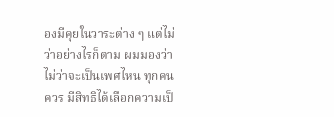องมีคุยในวาระต่าง ๆ แต่ไม่ว่าอย่างไรก็ตาม ผมมองว่าไม่ว่าจะเป็นเพศไหน ทุกคนควร มีสิทธิได้เลือกความเป็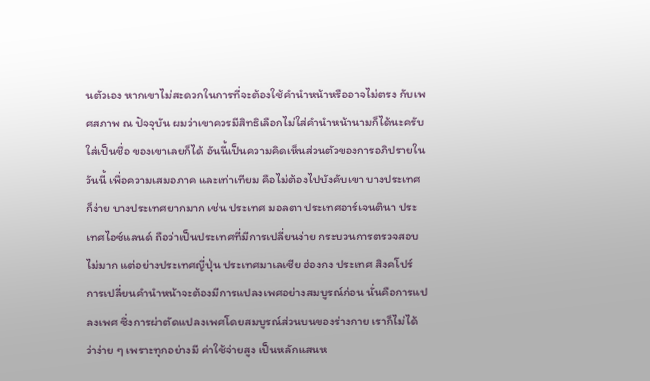นตัวเอง หากเขาไม่สะดวกในการที่จะต้องใช้คำนำหน้าหรืออาจไม่ตรง กับเพศสภาพ ณ ปัจจุบัน ผมว่าเขาควรมีสิทธิเลือกไม่ใส่คำนำหน้านามก็ได้นะครับ ใส่เป็นชื่อ ของเขาเลยก็ได้ อันนี้เป็นความคิดเห็นส่วนตัวของการอภิปรายในวันนี้ เพื่อความเสมอภาค และเท่าเทียม คือไม่ต้องไปบังคับเขา บางประเทศก็ง่าย บางประเทศยากมาก เช่น ประเทศ มอลตา ประเทศอาร์เจนตินา ประเทศไอซ์แลนด์ ถือว่าเป็นประเทศที่มีการเปลี่ยนง่าย กระบวนการตรวจสอบไม่มาก แต่อย่างประเทศญี่ปุ่น ประเทศมาเลเซีย ฮ่องกง ประเทศ สิงคโปร์ การเปลี่ยนคำนำหน้าจะต้องมีการแปลงเพศอย่างสมบูรณ์ก่อน นั่นคือการแปลงเพศ ซึ่งการผ่าตัดแปลงเพศโดยสมบูรณ์ส่วนบนของร่างกาย เราก็ไม่ได้ว่าง่าย ๆ เพราะทุกอย่างมี ค่าใช้จ่ายสูง เป็นหลักแสนห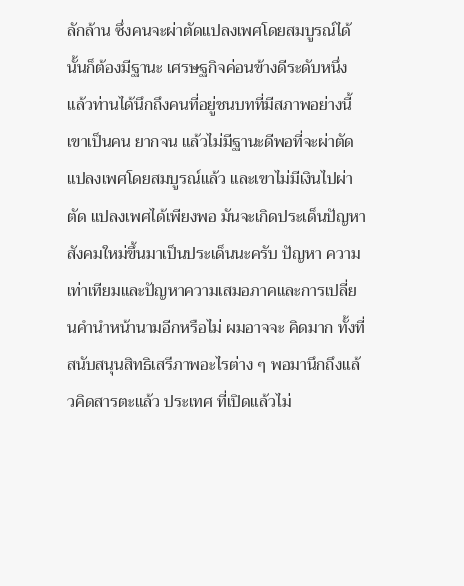ลักล้าน ซึ่งคนจะผ่าตัดแปลงเพศโดยสมบูรณ์ได้นั้นก็ต้องมีฐานะ เศรษฐกิจค่อนข้างดีระดับหนึ่ง แล้วท่านได้นึกถึงคนที่อยู่ชนบทที่มีสภาพอย่างนี้ เขาเป็นคน ยากจน แล้วไม่มีฐานะดีพอที่จะผ่าตัดแปลงเพศโดยสมบูรณ์แล้ว และเขาไม่มีเงินไปผ่าตัด แปลงเพศได้เพียงพอ มันจะเกิดประเด็นปัญหาสังคมใหม่ขึ้นมาเป็นประเด็นนะครับ ปัญหา ความเท่าเทียมและปัญหาความเสมอภาคและการเปลี่ยนคำนำหน้านามอีกหรือไม่ ผมอาจจะ คิดมาก ทั้งที่สนับสนุนสิทธิเสรีภาพอะไรต่าง ๆ พอมานึกถึงแล้วคิดสารตะแล้ว ประเทศ ที่เปิดแล้วไม่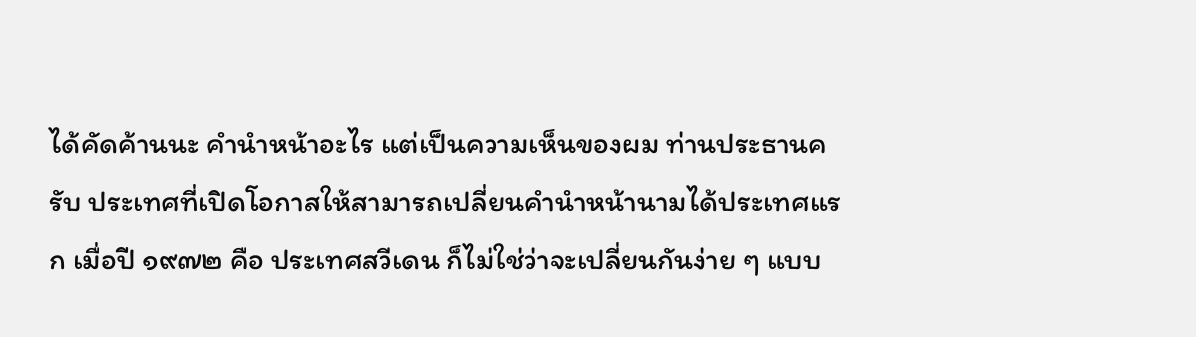ได้คัดค้านนะ คำนำหน้าอะไร แต่เป็นความเห็นของผม ท่านประธานครับ ประเทศที่เปิดโอกาสให้สามารถเปลี่ยนคำนำหน้านามได้ประเทศแรก เมื่อปี ๑๙๗๒ คือ ประเทศสวีเดน ก็ไม่ใช่ว่าจะเปลี่ยนกันง่าย ๆ แบบ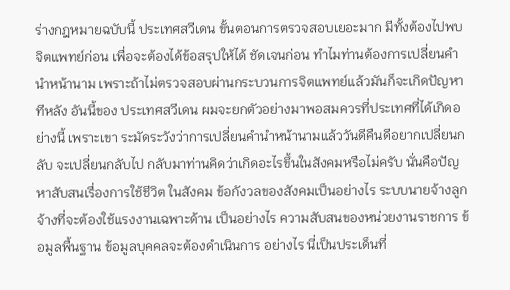ร่างกฎหมายฉบับนี้ ประเทศสวีเดน ขั้นตอนการตรวจสอบเยอะมาก มีทั้งต้องไปพบจิตแพทย์ก่อน เพื่อจะต้องได้ข้อสรุปให้ได้ ชัดเจนก่อน ทำไมท่านต้องการเปลี่ยนคำนำหน้านาม เพราะถ้าไม่ตรวจสอบผ่านกระบวนการจิตแพทย์แล้วมันก็จะเกิดปัญหาทีหลัง อันนี้ของ ประเทศสวีเดน ผมจะยกตัวอย่างมาพอสมควรที่ประเทศที่ได้เกิดอย่างนี้ เพราะเขา ระมัดระวังว่าการเปลี่ยนคำนำหน้านามแล้ววันดีคืนดีอยากเปลี่ยนกลับ จะเปลี่ยนกลับไป กลับมาท่านคิดว่าเกิดอะไรขึ้นในสังคมหรือไม่ครับ นั่นคือปัญหาสับสนเรื่องการใช้ชีวิต ในสังคม ข้อกังวลของสังคมเป็นอย่างไร ระบบนายจ้างลูกจ้างที่จะต้องใช้แรงงานเฉพาะด้าน เป็นอย่างไร ความสับสนของหน่วยงานราชการ ข้อมูลพื้นฐาน ข้อมูลบุคคลจะต้องดำเนินการ อย่างไร นี่เป็นประเด็นที่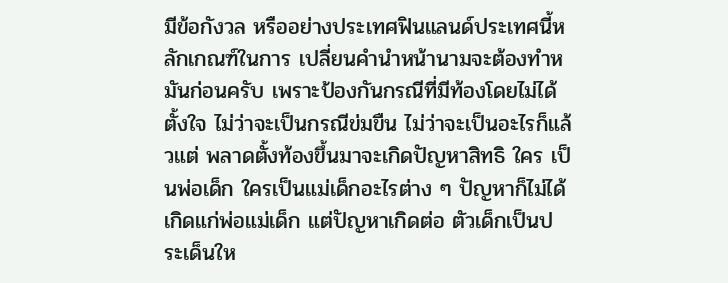มีข้อกังวล หรืออย่างประเทศฟินแลนด์ประเทศนี้หลักเกณฑ์ในการ เปลี่ยนคำนำหน้านามจะต้องทำหมันก่อนครับ เพราะป้องกันกรณีที่มีท้องโดยไม่ได้ตั้งใจ ไม่ว่าจะเป็นกรณีข่มขืน ไม่ว่าจะเป็นอะไรก็แล้วแต่ พลาดตั้งท้องขึ้นมาจะเกิดปัญหาสิทธิ ใคร เป็นพ่อเด็ก ใครเป็นแม่เด็กอะไรต่าง ๆ ปัญหาก็ไม่ได้เกิดแก่พ่อแม่เด็ก แต่ปัญหาเกิดต่อ ตัวเด็กเป็นประเด็นให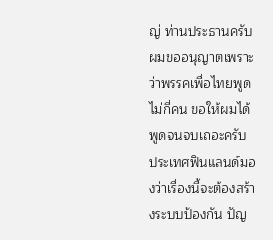ญ่ ท่านประธานครับผมขออนุญาตเพราะว่าพรรคเพื่อไทยพูดไม่กี่คน ขอให้ผมได้พูดจนจบเถอะครับ ประเทศฟินแลนด์มองว่าเรื่องนี้จะต้องสร้างระบบป้องกัน ปัญ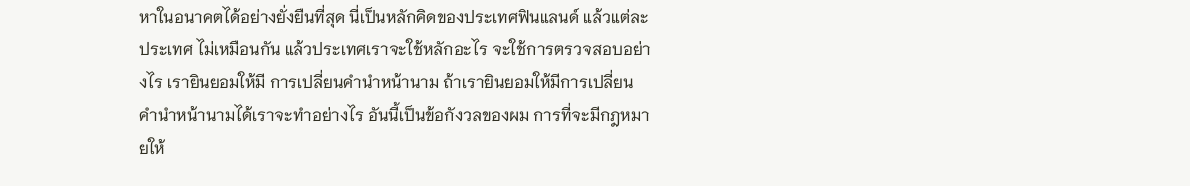หาในอนาคตได้อย่างยั่งยืนที่สุด นี่เป็นหลักคิดของประเทศฟินแลนด์ แล้วแต่ละประเทศ ไม่เหมือนกัน แล้วประเทศเราจะใช้หลักอะไร จะใช้การตรวจสอบอย่างไร เรายินยอมให้มี การเปลี่ยนคำนำหน้านาม ถ้าเรายินยอมให้มีการเปลี่ยนคำนำหน้านามได้เราจะทำอย่างไร อันนี้เป็นข้อกังวลของผม การที่จะมีกฎหมายให้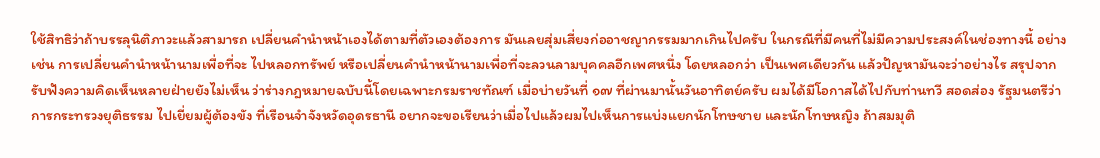ใช้สิทธิว่าถ้าบรรลุนิติภาวะแล้วสามารถ เปลี่ยนคำนำหน้าเองได้ตามที่ตัวเองต้องการ มันเลยสุ่มเสี่ยงก่ออาชญากรรมมากเกินไปครับ ในกรณีที่มีคนที่ไม่มีความประสงค์ในช่องทางนี้ อย่างเช่น การเปลี่ยนคำนำหน้านามเพื่อที่จะ ไปหลอกทรัพย์ หรือเปลี่ยนคำนำหน้านามเพื่อที่จะลวนลามบุคคลอีกเพศหนึ่ง โดยหลอกว่า เป็นเพศเดียวกัน แล้วปัญหามันจะว่าอย่างไร สรุปจากรับฟังความคิดเห็นหลายฝ่ายยังไม่เห็น ว่าร่างกฎหมายฉบับนี้โดยเฉพาะกรมราชทัณฑ์ เมื่อบ่ายวันที่ ๑๗ ที่ผ่านมานั้นวันอาทิตย์ครับ ผมได้มีโอกาสได้ไปกับท่านทวี สอดส่อง รัฐมนตรีว่าการกระทรวงยุติธรรม ไปเยี่ยมผู้ต้องขัง ที่เรือนจำจังหวัดอุดรธานี อยากจะขอเรียนว่าเมื่อไปแล้วผมไปเห็นการแบ่งแยกนักโทษชาย และนักโทษหญิง ถ้าสมมุติ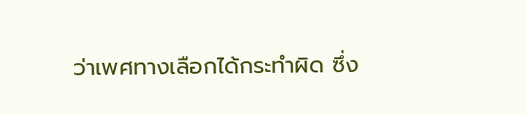ว่าเพศทางเลือกได้กระทำผิด ซึ่ง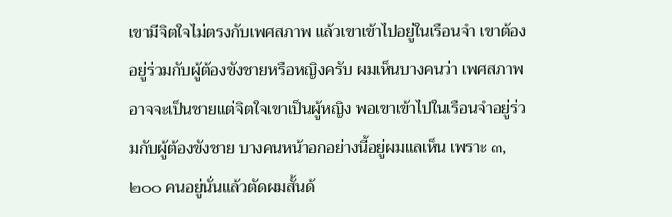เขามีจิตใจไม่ตรงกับเพศสภาพ แล้วเขาเข้าไปอยู่ในเรือนจำ เขาต้องอยู่ร่วมกับผู้ต้องขังชายหรือหญิงครับ ผมเห็นบางคนว่า เพศสภาพอาจจะเป็นชายแต่จิตใจเขาเป็นผู้หญิง พอเขาเข้าไปในเรือนจำอยู่ร่วมกับผู้ต้องขังชาย บางคนหน้าอกอย่างนี้อยู่ผมแลเห็น เพราะ ๓,๒๐๐ คนอยู่นั่นแล้วตัดผมสั้นด้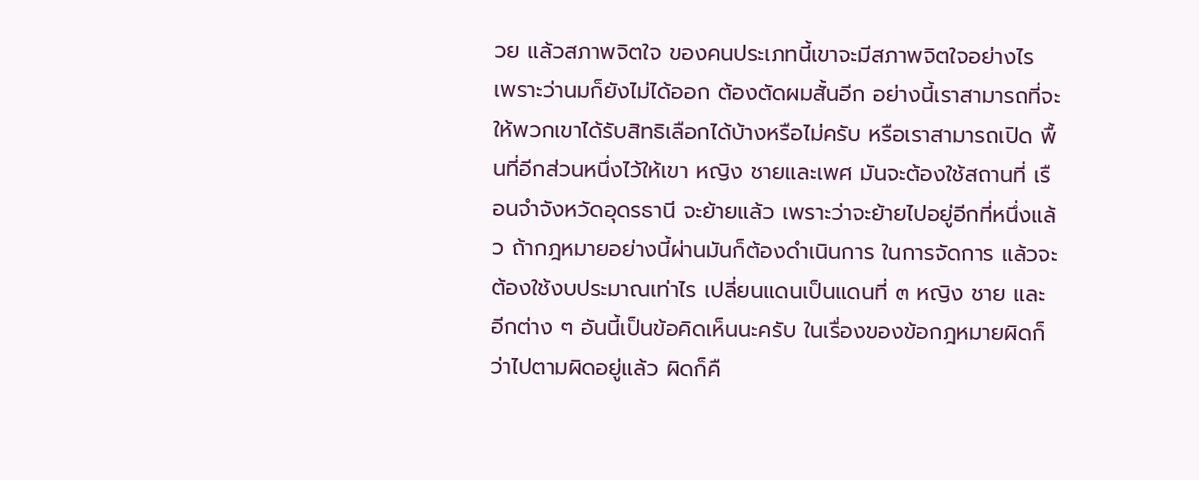วย แล้วสภาพจิตใจ ของคนประเภทนี้เขาจะมีสภาพจิตใจอย่างไร เพราะว่านมก็ยังไม่ได้ออก ต้องตัดผมสั้นอีก อย่างนี้เราสามารถที่จะให้พวกเขาได้รับสิทธิเลือกได้บ้างหรือไม่ครับ หรือเราสามารถเปิด พื้นที่อีกส่วนหนึ่งไว้ให้เขา หญิง ชายและเพศ มันจะต้องใช้สถานที่ เรือนจำจังหวัดอุดรธานี จะย้ายแล้ว เพราะว่าจะย้ายไปอยู่อีกที่หนึ่งแล้ว ถ้ากฎหมายอย่างนี้ผ่านมันก็ต้องดำเนินการ ในการจัดการ แล้วจะต้องใช้งบประมาณเท่าไร เปลี่ยนแดนเป็นแดนที่ ๓ หญิง ชาย และ อีกต่าง ๆ อันนี้เป็นข้อคิดเห็นนะครับ ในเรื่องของข้อกฎหมายผิดก็ว่าไปตามผิดอยู่แล้ว ผิดก็คื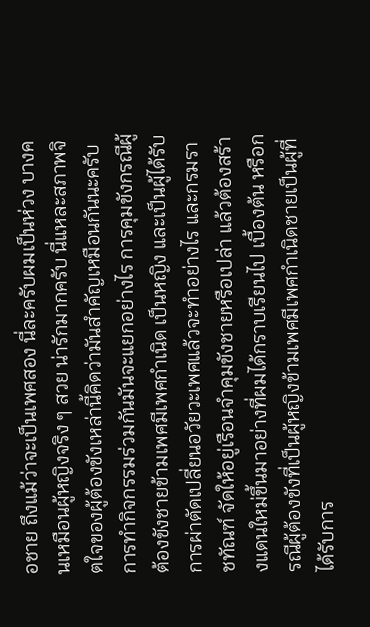อชาย ถึงแม้ว่าจะเป็นเพศสอง นี่ละครับผมเป็นห่วง บางคนเหมือนผู้หญิงจริง ๆ สวย น่ารักมากครับ นี่แหละสภาพจิตใจของผู้ต้องขังเหล่านี้คิดว่ามันสำคัญเหมือนกันนะครับ การทำกิจกรรมร่วมกันมันจะแยกอย่างไร การคุมขังกรณีผู้ต้องขังชายข้ามเพศมีเพศกำเนิด เป็นหญิง และเป็นผู้ได้รับการผ่าตัดเปลี่ยนอวัยวะเพศแล้วจะทำอย่างไร และกรมราชทัณฑ์ จัดให้อยู่เรือนจำคุมขังชายหรือเปล่า แล้วต้องสร้างแดนใหม่ขึ้นมาอย่างที่ผมได้กราบเรียนไป เบื้องต้น หรือกรณีผู้ต้องขังที่เป็นผู้หญิงข้ามเพศมีเพศกำเนิดชายเป็นผู้ที่ได้รับการ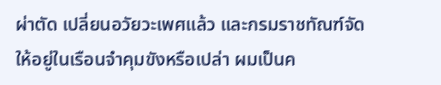ผ่าตัด เปลี่ยนอวัยวะเพศแล้ว และกรมราชทัณฑ์จัดให้อยู่ในเรือนจำคุมขังหรือเปล่า ผมเป็นค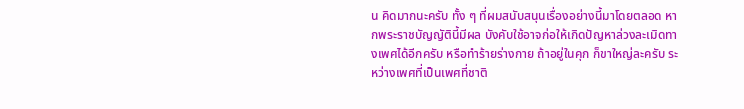น คิดมากนะครับ ทั้ง ๆ ที่ผมสนับสนุนเรื่องอย่างนี้มาโดยตลอด หากพระราชบัญญัตินี้มีผล บังคับใช้อาจก่อให้เกิดปัญหาล่วงละเมิดทางเพศได้อีกครับ หรือทำร้ายร่างกาย ถ้าอยู่ในคุก ก็ขาใหญ่ละครับ ระหว่างเพศที่เป็นเพศที่ชาติ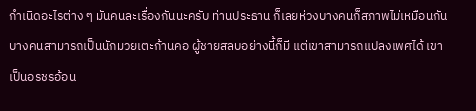กำเนิดอะไรต่าง ๆ มันคนละเรื่องกันนะครับ ท่านประธาน ก็เลยห่วงบางคนก็สภาพไม่เหมือนกัน บางคนสามารถเป็นนักมวยเตะก้านคอ ผู้ชายสลบอย่างนี้ก็มี แต่เขาสามารถแปลงเพศได้ เขาเป็นอรชรอ้อน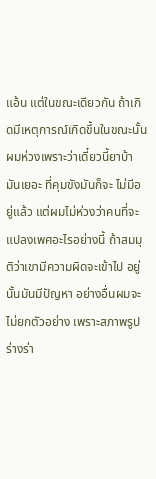แอ้น แต่ในขณะเดียวกัน ถ้าเกิดมีเหตุการณ์เกิดขึ้นในขณะนั้นผมห่วงเพราะว่าเดี๋ยวนี้ยาบ้ามันเยอะ ที่คุมขังมันก็จะ ไม่มีอยู่แล้ว แต่ผมไม่ห่วงว่าคนที่จะแปลงเพศอะไรอย่างนี้ ถ้าสมมุติว่าเขามีความผิดจะเข้าไป อยู่นั้นมันมีปัญหา อย่างอื่นผมจะไม่ยกตัวอย่าง เพราะสภาพรูปร่างร่า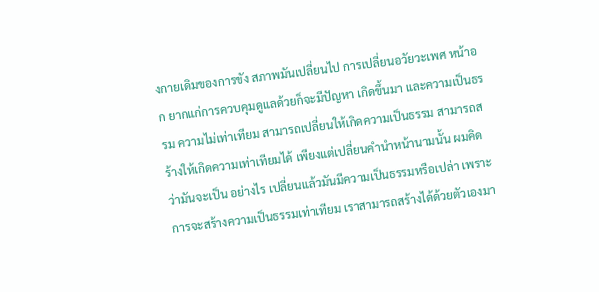งกายเดิมของการขัง สภาพมันเปลี่ยนไป การเปลี่ยนอวัยวะเพศ หน้าอก ยากแก่การควบคุมดูแลด้วยก็จะมีปัญหา เกิดขึ้นมา และความเป็นธรรม ความไม่เท่าเทียม สามารถเปลี่ยนให้เกิดความเป็นธรรม สามารถสร้างให้เกิดความเท่าเทียมได้ เพียงแต่เปลี่ยนคำนำหน้านามนั้น ผมคิดว่ามันจะเป็น อย่างไร เปลี่ยนแล้วมันมีความเป็นธรรมหรือเปล่า เพราะการจะสร้างความเป็นธรรมเท่าเทียม เราสามารถสร้างได้ด้วยตัวเองมา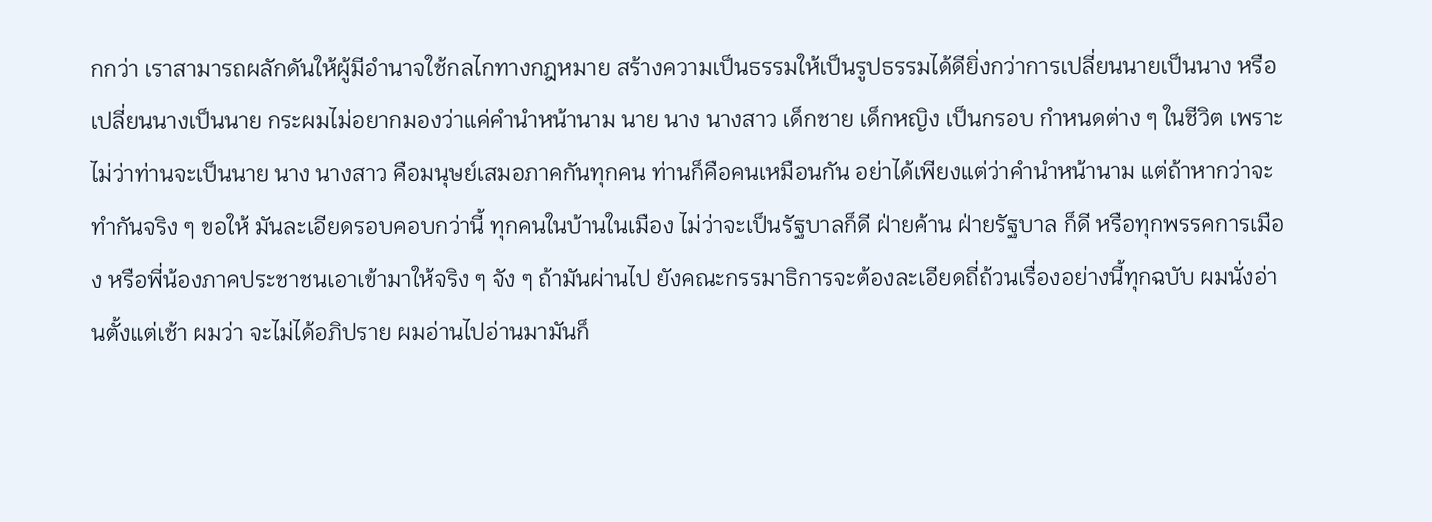กกว่า เราสามารถผลักดันให้ผู้มีอำนาจใช้กลไกทางกฎหมาย สร้างความเป็นธรรมให้เป็นรูปธรรมได้ดียิ่งกว่าการเปลี่ยนนายเป็นนาง หรือเปลี่ยนนางเป็นนาย กระผมไม่อยากมองว่าแค่คำนำหน้านาม นาย นาง นางสาว เด็กชาย เด็กหญิง เป็นกรอบ กำหนดต่าง ๆ ในชีวิต เพราะไม่ว่าท่านจะเป็นนาย นาง นางสาว คือมนุษย์เสมอภาคกันทุกคน ท่านก็คือคนเหมือนกัน อย่าได้เพียงแต่ว่าคำนำหน้านาม แต่ถ้าหากว่าจะทำกันจริง ๆ ขอให้ มันละเอียดรอบคอบกว่านี้ ทุกคนในบ้านในเมือง ไม่ว่าจะเป็นรัฐบาลก็ดี ฝ่ายค้าน ฝ่ายรัฐบาล ก็ดี หรือทุกพรรคการเมือง หรือพี่น้องภาคประชาชนเอาเข้ามาให้จริง ๆ จัง ๆ ถ้ามันผ่านไป ยังคณะกรรมาธิการจะต้องละเอียดถี่ถ้วนเรื่องอย่างนี้ทุกฉบับ ผมนั่งอ่านตั้งแต่เช้า ผมว่า จะไม่ได้อภิปราย ผมอ่านไปอ่านมามันก็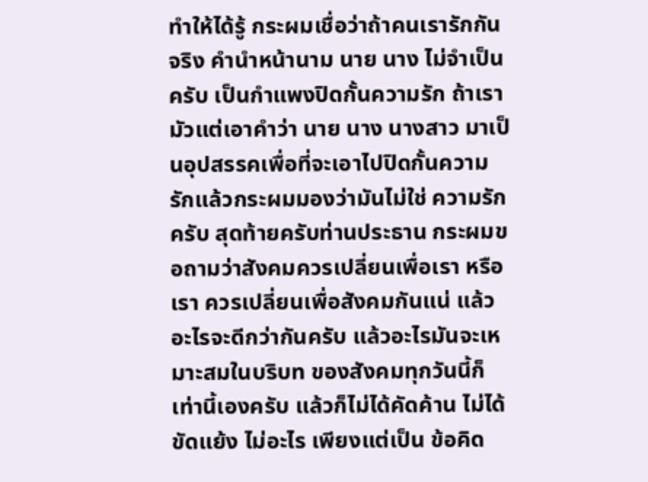ทำให้ได้รู้ กระผมเชื่อว่าถ้าคนเรารักกันจริง คำนำหน้านาม นาย นาง ไม่จำเป็นครับ เป็นกำแพงปิดกั้นความรัก ถ้าเรามัวแต่เอาคำว่า นาย นาง นางสาว มาเป็นอุปสรรคเพื่อที่จะเอาไปปิดกั้นความรักแล้วกระผมมองว่ามันไม่ใช่ ความรักครับ สุดท้ายครับท่านประธาน กระผมขอถามว่าสังคมควรเปลี่ยนเพื่อเรา หรือเรา ควรเปลี่ยนเพื่อสังคมกันแน่ แล้วอะไรจะดีกว่ากันครับ แล้วอะไรมันจะเหมาะสมในบริบท ของสังคมทุกวันนี้ก็เท่านี้เองครับ แล้วก็ไม่ได้คัดค้าน ไม่ได้ขัดแย้ง ไม่อะไร เพียงแต่เป็น ข้อคิด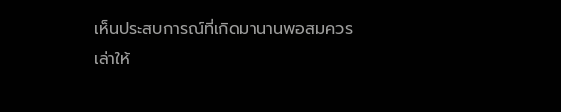เห็นประสบการณ์ที่เกิดมานานพอสมควร เล่าให้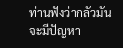ท่านฟังว่ากลัวมันจะมีปัญหา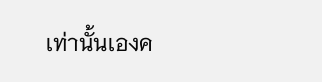เท่านั้นเองค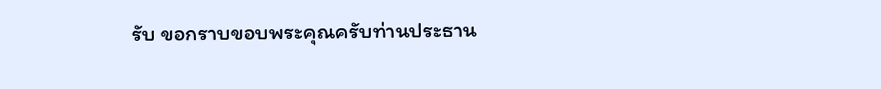รับ ขอกราบขอบพระคุณครับท่านประธาน